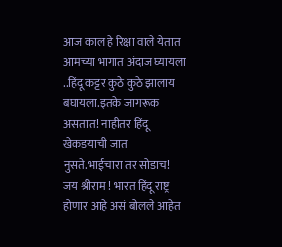आज काल हे रिक्षा वाले येतात आमच्या भागात अंदाज घ्यायला ..हिंदू कट्टर कुठे कुठे झालाय बघायला.इतके जागरूक असतात! नाहीतर हिंदू खेकडयाची जात नुसते.भाईचारा तर सोडाच! जय श्रीराम ! भारत हिंदू राष्ट्र होणार आहे असं बोलले आहेत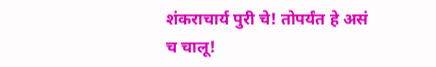शंकराचार्य पुरी चे! तोपर्यंत हे असं च चालू!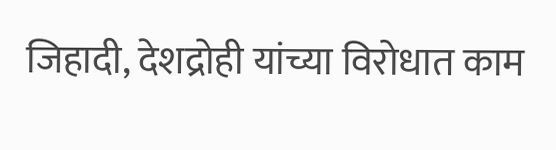जिहादी, देशद्रोही यांच्या विरोधात काम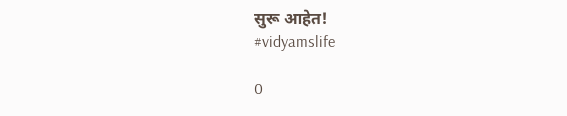सुरू आहेत!
#vidyamslife

0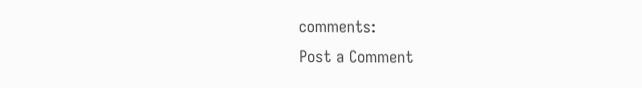comments:
Post a Comment